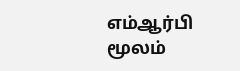எம்ஆர்பி மூலம்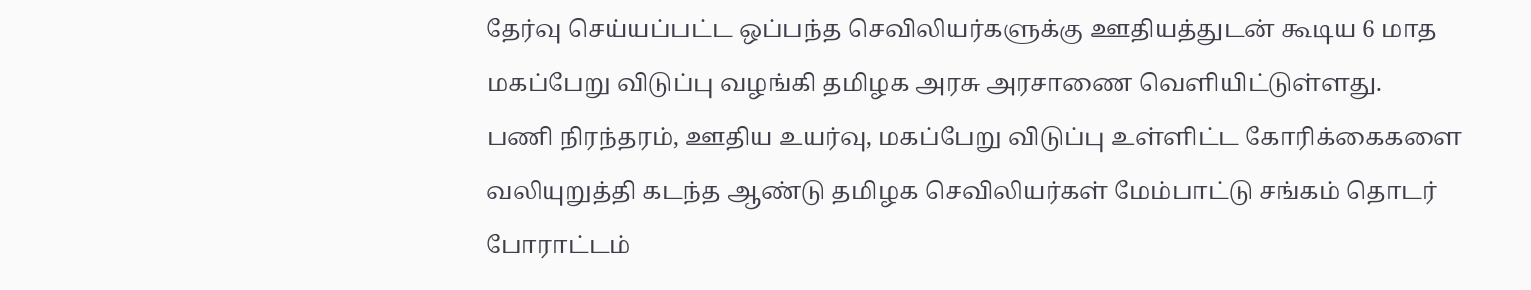தேர்வு செய்யப்பட்ட ஒப்பந்த செவிலியர்களுக்கு ஊதியத்துடன் கூடிய 6 மாத மகப்பேறு விடுப்பு வழங்கி தமிழக அரசு அரசாணை வெளியிட்டுள்ளது.
பணி நிரந்தரம், ஊதிய உயர்வு, மகப்பேறு விடுப்பு உள்ளிட்ட கோரிக்கைகளை வலியுறுத்தி கடந்த ஆண்டு தமிழக செவிலியர்கள் மேம்பாட்டு சங்கம் தொடர் போராட்டம்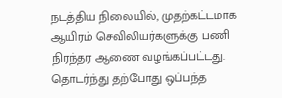நடத்திய நிலையில், முதற்கட்டமாக ஆயிரம் செவிலியர்களுக்கு பணி நிரந்தர ஆணை வழங்கப்பட்டது.
தொடர்ந்து தற்போது ஒப்பந்த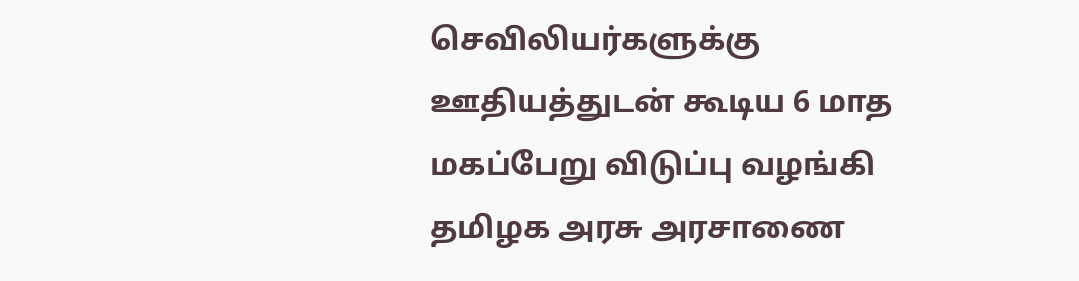செவிலியர்களுக்கு ஊதியத்துடன் கூடிய 6 மாத மகப்பேறு விடுப்பு வழங்கி தமிழக அரசு அரசாணை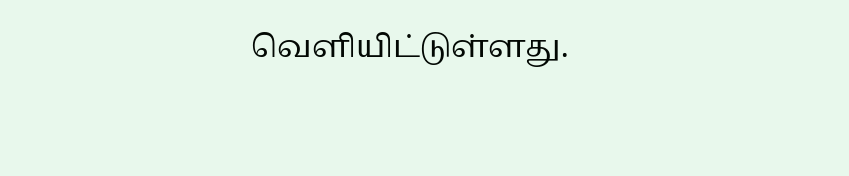வெளியிட்டுள்ளது.